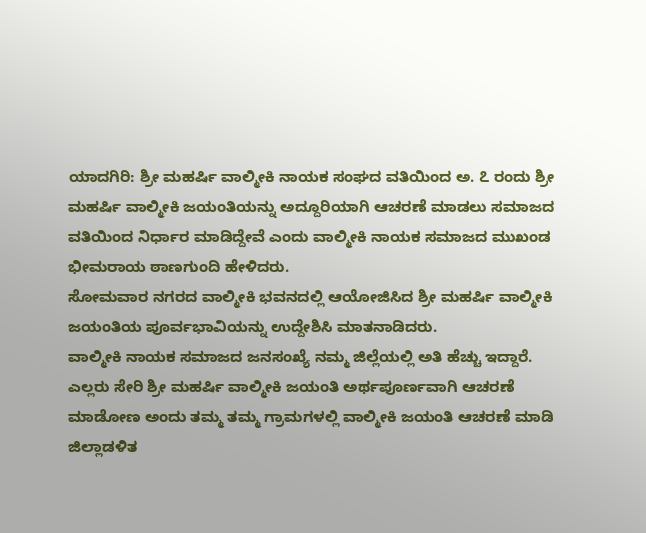ಯಾದಗಿರಿ: ಶ್ರೀ ಮಹರ್ಷಿ ವಾಲ್ಮೀಕಿ ನಾಯಕ ಸಂಘದ ವತಿಯಿಂದ ಅ. ೭ ರಂದು ಶ್ರೀ ಮಹರ್ಷಿ ವಾಲ್ಮೀಕಿ ಜಯಂತಿಯನ್ನು ಅದ್ದೂರಿಯಾಗಿ ಆಚರಣೆ ಮಾಡಲು ಸಮಾಜದ ವತಿಯಿಂದ ನಿರ್ಧಾರ ಮಾಡಿದ್ದೇವೆ ಎಂದು ವಾಲ್ಮೀಕಿ ನಾಯಕ ಸಮಾಜದ ಮುಖಂಡ ಭೀಮರಾಯ ಠಾಣಗುಂದಿ ಹೇಳಿದರು.
ಸೋಮವಾರ ನಗರದ ವಾಲ್ಮೀಕಿ ಭವನದಲ್ಲಿ ಆಯೋಜಿಸಿದ ಶ್ರೀ ಮಹರ್ಷಿ ವಾಲ್ಮೀಕಿ ಜಯಂತಿಯ ಪೂರ್ವಭಾವಿಯನ್ನು ಉದ್ದೇಶಿಸಿ ಮಾತನಾಡಿದರು.
ವಾಲ್ಮೀಕಿ ನಾಯಕ ಸಮಾಜದ ಜನಸಂಖ್ಯೆ ನಮ್ಮ ಜಿಲ್ಲೆಯಲ್ಲಿ ಅತಿ ಹೆಚ್ಚು ಇದ್ದಾರೆ. ಎಲ್ಲರು ಸೇರಿ ಶ್ರೀ ಮಹರ್ಷಿ ವಾಲ್ಮೀಕಿ ಜಯಂತಿ ಅರ್ಥಪೂರ್ಣವಾಗಿ ಆಚರಣೆ ಮಾಡೋಣ ಅಂದು ತಮ್ಮ ತಮ್ಮ ಗ್ರಾಮಗಳಲ್ಲಿ ವಾಲ್ಮೀಕಿ ಜಯಂತಿ ಆಚರಣೆ ಮಾಡಿ ಜಿಲ್ಲಾಡಳಿತ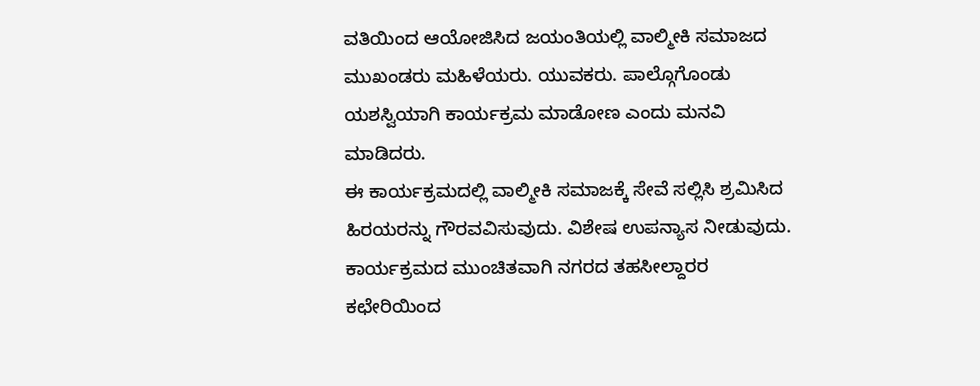ವತಿಯಿಂದ ಆಯೋಜಿಸಿದ ಜಯಂತಿಯಲ್ಲಿ ವಾಲ್ಮೀಕಿ ಸಮಾಜದ ಮುಖಂಡರು ಮಹಿಳೆಯರು. ಯುವಕರು. ಪಾಲ್ಗೊಗೊಂಡು ಯಶಸ್ವಿಯಾಗಿ ಕಾರ್ಯಕ್ರಮ ಮಾಡೋಣ ಎಂದು ಮನವಿ ಮಾಡಿದರು.
ಈ ಕಾರ್ಯಕ್ರಮದಲ್ಲಿ ವಾಲ್ಮೀಕಿ ಸಮಾಜಕ್ಕೆ ಸೇವೆ ಸಲ್ಲಿಸಿ ಶ್ರಮಿಸಿದ ಹಿರಯರನ್ನು ಗೌರವವಿಸುವುದು. ವಿಶೇಷ ಉಪನ್ಯಾಸ ನೀಡುವುದು. ಕಾರ್ಯಕ್ರಮದ ಮುಂಚಿತವಾಗಿ ನಗರದ ತಹಸೀಲ್ದಾರರ ಕಛೇರಿಯಿಂದ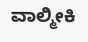ವಾಲ್ಮೀಕಿ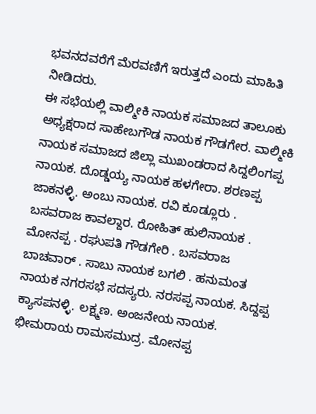ಭವನದವರೆಗೆ ಮೆರವಣಿಗೆ ಇರುತ್ತದೆ ಎಂದು ಮಾಹಿತಿ ನೀಡಿದರು.
ಈ ಸಭೆಯಲ್ಲಿ ವಾಲ್ಮೀಕಿ ನಾಯಕ ಸಮಾಜದ ತಾಲೂಕು ಅಧ್ಯಕ್ಷರಾದ ಸಾಹೇಬಗೌಡ ನಾಯಕ ಗೌಡಗೇರ. ವಾಲ್ಮೀಕಿ ನಾಯಕ ಸಮಾಜದ ಜಿಲ್ಲಾ ಮುಖಂಡರಾದ ಸಿದ್ದಲಿಂಗಪ್ಪ ನಾಯಕ. ದೊಡ್ಡಯ್ಯ ನಾಯಕ ಹಳಗೇರಾ. ಶರಣಪ್ಪ ಜಾಕನಳ್ಳಿ. ಅಂಬು ನಾಯಕ. ರವಿ ಕೂಡ್ಲೂರು . ಬಸವರಾಜ ಕಾವಲ್ದಾರ. ರೋಹಿತ್ ಹುಲಿನಾಯಕ . ಮೋನಪ್ಪ . ರಘುಪತಿ ಗೌಡಗೇರಿ . ಬಸವರಾಜ ಬಾಚವಾರ್ . ಸಾಬು ನಾಯಕ ಬಗಲಿ . ಹನುಮಂತ ನಾಯಕ ನಗರಸಭೆ ಸದಸ್ಯರು. ನರಸಪ್ಪ ನಾಯಕ. ಸಿದ್ದಪ್ಪ ಕ್ಯಾಸಪನಳ್ಳಿ. ಲಕ್ಷ್ಮಣ. ಅಂಜನೇಯ ನಾಯಕ. ಭೀಮರಾಯ ರಾಮಸಮುದ್ರ. ಮೋನಪ್ಪ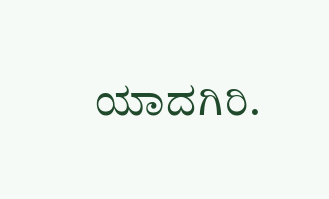ಯಾದಗಿರಿ.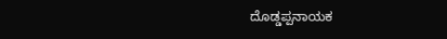ದೊಡ್ಡಪ್ಪನಾಯಕ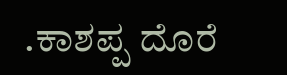.ಕಾಶಪ್ಪ ದೊರೆ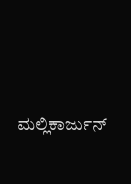ಮಲ್ಲಿಕಾರ್ಜುನ್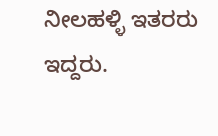ನೀಲಹಳ್ಳಿ ಇತರರು ಇದ್ದರು.